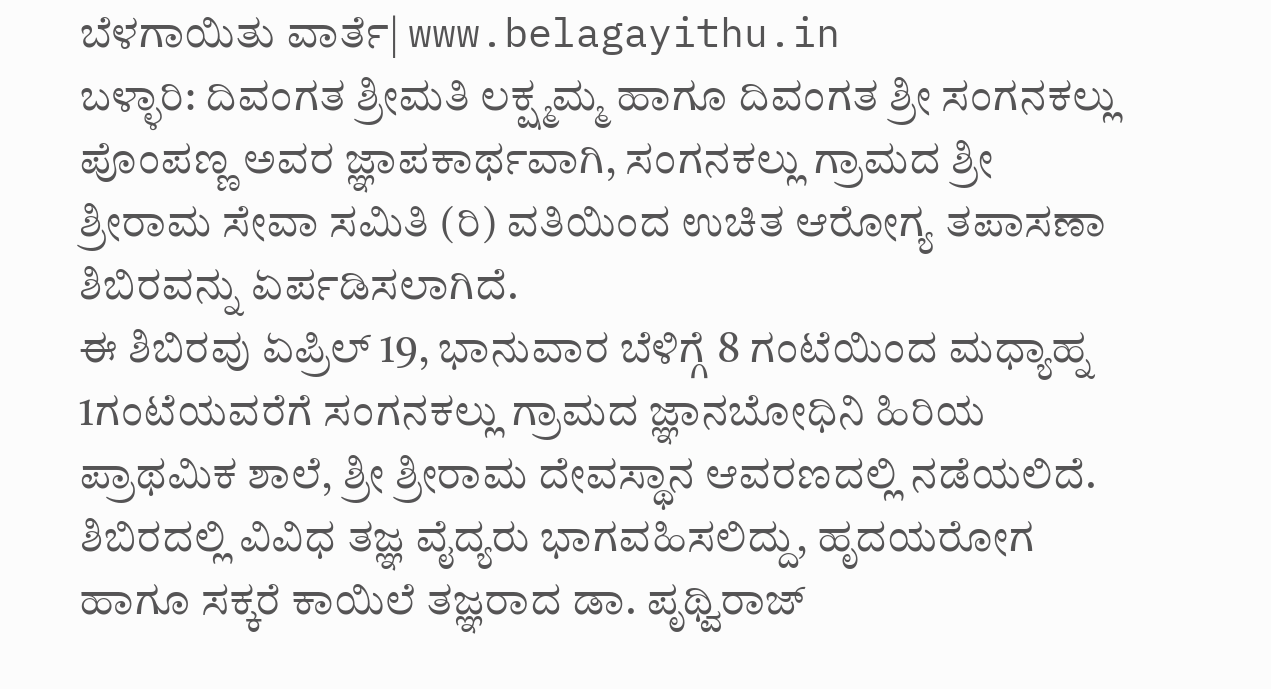ಬೆಳಗಾಯಿತು ವಾರ್ತೆ| www.belagayithu.in
ಬಳ್ಳಾರಿ: ದಿವಂಗತ ಶ್ರೀಮತಿ ಲಕ್ಷ್ಮಮ್ಮ ಹಾಗೂ ದಿವಂಗತ ಶ್ರೀ ಸಂಗನಕಲ್ಲು ಪೊಂಪಣ್ಣ ಅವರ ಜ್ಞಾಪಕಾರ್ಥವಾಗಿ, ಸಂಗನಕಲ್ಲು ಗ್ರಾಮದ ಶ್ರೀ ಶ್ರೀರಾಮ ಸೇವಾ ಸಮಿತಿ (ರಿ) ವತಿಯಿಂದ ಉಚಿತ ಆರೋಗ್ಯ ತಪಾಸಣಾ ಶಿಬಿರವನ್ನು ಏರ್ಪಡಿಸಲಾಗಿದೆ.
ಈ ಶಿಬಿರವು ಏಪ್ರಿಲ್ 19, ಭಾನುವಾರ ಬೆಳಿಗ್ಗೆ 8 ಗಂಟೆಯಿಂದ ಮಧ್ಯಾಹ್ನ 1ಗಂಟೆಯವರೆಗೆ ಸಂಗನಕಲ್ಲು ಗ್ರಾಮದ ಜ್ಞಾನಬೋಧಿನಿ ಹಿರಿಯ ಪ್ರಾಥಮಿಕ ಶಾಲೆ, ಶ್ರೀ ಶ್ರೀರಾಮ ದೇವಸ್ಥಾನ ಆವರಣದಲ್ಲಿ ನಡೆಯಲಿದೆ.
ಶಿಬಿರದಲ್ಲಿ ವಿವಿಧ ತಜ್ಞ ವೈದ್ಯರು ಭಾಗವಹಿಸಲಿದ್ದು, ಹೃದಯರೋಗ ಹಾಗೂ ಸಕ್ಕರೆ ಕಾಯಿಲೆ ತಜ್ಞರಾದ ಡಾ. ಪೃಥ್ವಿರಾಜ್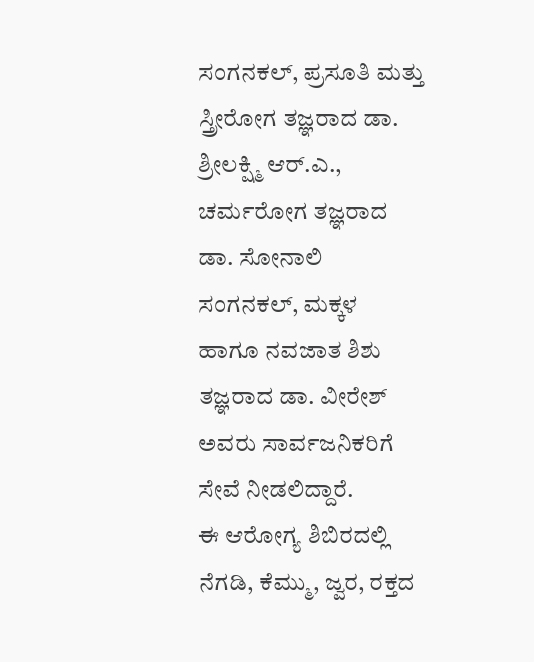ಸಂಗನಕಲ್, ಪ್ರಸೂತಿ ಮತ್ತು ಸ್ತ್ರೀರೋಗ ತಜ್ಞರಾದ ಡಾ. ಶ್ರೀಲಕ್ಷ್ಮಿ ಆರ್.ಎ., ಚರ್ಮರೋಗ ತಜ್ಞರಾದ ಡಾ. ಸೋನಾಲಿ ಸಂಗನಕಲ್, ಮಕ್ಕಳ ಹಾಗೂ ನವಜಾತ ಶಿಶು ತಜ್ಞರಾದ ಡಾ. ವೀರೇಶ್ ಅವರು ಸಾರ್ವಜನಿಕರಿಗೆ ಸೇವೆ ನೀಡಲಿದ್ದಾರೆ.
ಈ ಆರೋಗ್ಯ ಶಿಬಿರದಲ್ಲಿ ನೆಗಡಿ, ಕೆಮ್ಮು, ಜ್ವರ, ರಕ್ತದ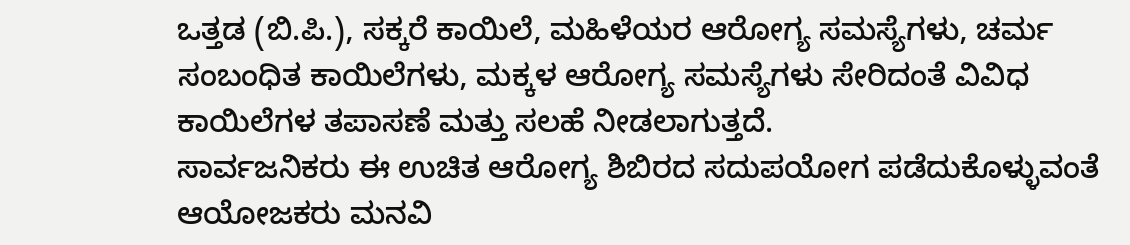ಒತ್ತಡ (ಬಿ.ಪಿ.), ಸಕ್ಕರೆ ಕಾಯಿಲೆ, ಮಹಿಳೆಯರ ಆರೋಗ್ಯ ಸಮಸ್ಯೆಗಳು, ಚರ್ಮ ಸಂಬಂಧಿತ ಕಾಯಿಲೆಗಳು, ಮಕ್ಕಳ ಆರೋಗ್ಯ ಸಮಸ್ಯೆಗಳು ಸೇರಿದಂತೆ ವಿವಿಧ ಕಾಯಿಲೆಗಳ ತಪಾಸಣೆ ಮತ್ತು ಸಲಹೆ ನೀಡಲಾಗುತ್ತದೆ.
ಸಾರ್ವಜನಿಕರು ಈ ಉಚಿತ ಆರೋಗ್ಯ ಶಿಬಿರದ ಸದುಪಯೋಗ ಪಡೆದುಕೊಳ್ಳುವಂತೆ ಆಯೋಜಕರು ಮನವಿ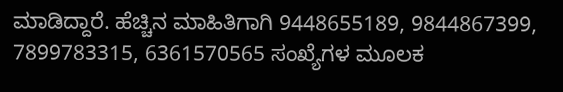ಮಾಡಿದ್ದಾರೆ. ಹೆಚ್ಚಿನ ಮಾಹಿತಿಗಾಗಿ 9448655189, 9844867399, 7899783315, 6361570565 ಸಂಖ್ಯೆಗಳ ಮೂಲಕ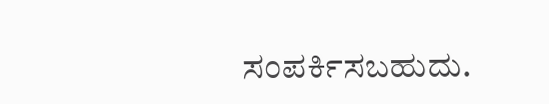ಸಂಪರ್ಕಿಸಬಹುದು.